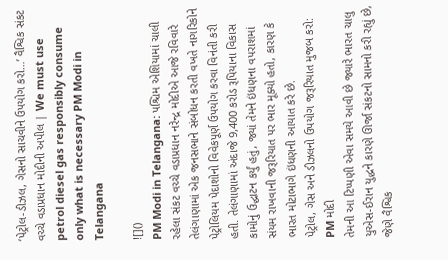‘પેટ્રોલ-ડીઝલ, ગેસનો સાચવીને ઉપયોગ કરો…’ વૈશ્વિક સંકટ વચ્ચે વડાપ્રધાન મોદીની અપીલ | We must use petrol diesel gas responsibly consume only what is necessary PM Modi in Telangana

![]()
PM Modi in Telangana: પશ્ચિમ એશિયામાં ચાલી રહેલા સંકટ વચ્ચે વડાપ્રધાન નરેન્દ્ર મોદીએ આજે રવિવારે તેલંગાણામાં એક જનસભાને સંબોધન કરતી વખતે નાગરિકોને પેટ્રોલિયમ પેદાશોનો વિવેકપૂર્ણ ઉપયોગ કરવા વિનંતી કરી હતી. તેલંગાણામાં અંદાજે 9,400 કરોડ રૂપિયાના વિકાસ કામોનું ઉદ્ઘાટન કર્યું હતું, જ્યાં તેમને ઇંધણના વપરાશમાં સંયમ રાખવાની જરૂરિયાત પર ભાર મૂક્યો હતો, કારણ કે ભારત મોટાભાગે ઇંધણની આયાત કરે છે.
પેટ્રોલ, ગેસ અને ડીઝલનો ઉપયોગ જરૂરિયાત મુજબ કરો: PM મોદી
તેમની આ ટિપ્પણી એવા સમયે આવી છે જ્યારે ભારત ચાલુ યુએસ-ઈરાન યુદ્ધને કારણે ઊર્જા સંકટનો સામનો કરી રહ્યું છે, જેણે વૈશ્વિક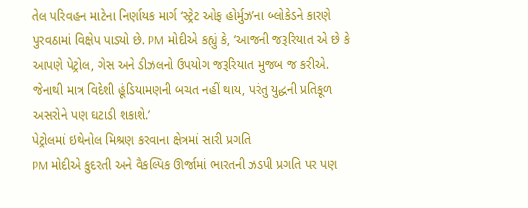તેલ પરિવહન માટેના નિર્ણાયક માર્ગ ‘સ્ટ્રેટ ઓફ હોર્મુઝ’ના બ્લોકેડને કારણે પુરવઠામાં વિક્ષેપ પાડ્યો છે. PM મોદીએ કહ્યું કે, ‘આજની જરૂરિયાત એ છે કે આપણે પેટ્રોલ, ગેસ અને ડીઝલનો ઉપયોગ જરૂરિયાત મુજબ જ કરીએ. જેનાથી માત્ર વિદેશી હૂંડિયામણની બચત નહીં થાય, પરંતુ યુદ્ધની પ્રતિકૂળ અસરોને પણ ઘટાડી શકાશે.’
પેટ્રોલમાં ઇથેનોલ મિશ્રણ કરવાના ક્ષેત્રમાં સારી પ્રગતિ
PM મોદીએ કુદરતી અને વૈકલ્પિક ઊર્જામાં ભારતની ઝડપી પ્રગતિ પર પણ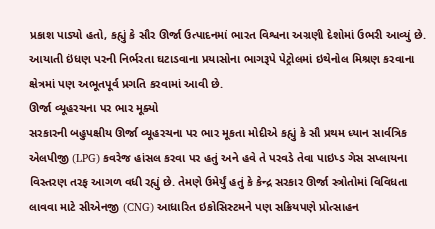પ્રકાશ પાડ્યો હતો, કહ્યું કે સૌર ઊર્જા ઉત્પાદનમાં ભારત વિશ્વના અગ્રણી દેશોમાં ઉભરી આવ્યું છે. આયાતી ઇંધણ પરની નિર્ભરતા ઘટાડવાના પ્રયાસોના ભાગરૂપે પેટ્રોલમાં ઇથેનોલ મિશ્રણ કરવાના ક્ષેત્રમાં પણ અભૂતપૂર્વ પ્રગતિ કરવામાં આવી છે.
ઊર્જા વ્યૂહરચના પર ભાર મૂક્યો
સરકારની બહુપક્ષીય ઊર્જા વ્યૂહરચના પર ભાર મૂકતા મોદીએ કહ્યું કે સૌ પ્રથમ ધ્યાન સાર્વત્રિક એલપીજી (LPG) કવરેજ હાંસલ કરવા પર હતું અને હવે તે પરવડે તેવા પાઇપ્ડ ગેસ સપ્લાયના વિસ્તરણ તરફ આગળ વધી રહ્યું છે. તેમણે ઉમેર્યું હતું કે કેન્દ્ર સરકાર ઊર્જા સ્ત્રોતોમાં વિવિધતા લાવવા માટે સીએનજી (CNG) આધારિત ઇકોસિસ્ટમને પણ સક્રિયપણે પ્રોત્સાહન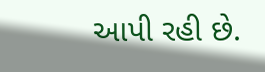આપી રહી છે.